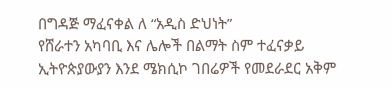በግዳጅ ማፈናቀል ለ “አዲስ ድህነት”
የሸራተን አካባቢ እና ሌሎች በልማት ስም ተፈናቃይ ኢትዮጵያውያን እንደ ሜክሲኮ ገበሬዎች የመደራደር አቅም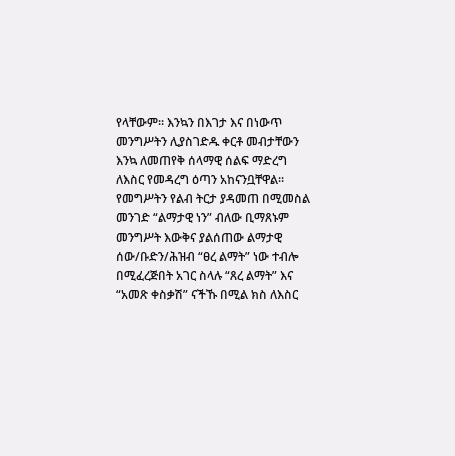የላቸውም። እንኳን በእገታ እና በነውጥ መንግሥትን ሊያስገድዱ ቀርቶ መብታቸውን እንኳ ለመጠየቅ ሰላማዊ ሰልፍ ማድረግ ለእስር የመዳረግ ዕጣን አከናንቧቸዋል። የመግሥትን የልብ ትርታ ያዳመጠ በሚመስል መንገድ “ልማታዊ ነን” ብለው ቢማጸኑም መንግሥት እውቅና ያልሰጠው ልማታዊ ሰው/ቡድን/ሕዝብ “ፀረ ልማት” ነው ተብሎ በሚፈረጅበት አገር ስላሉ “ጸረ ልማት” እና “አመጽ ቀስቃሽ” ናችኹ በሚል ክስ ለእስር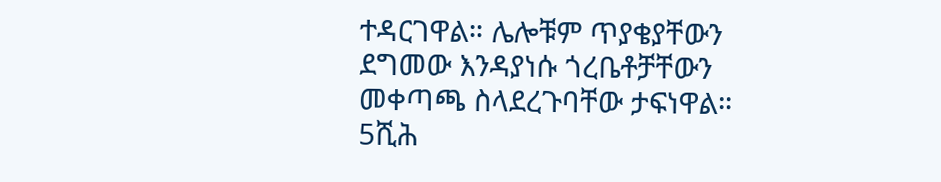ተዳርገዋል። ሌሎቹም ጥያቄያቸውን ደግመው እንዳያነሱ ጎረቤቶቻቸውን መቀጣጫ ስላደረጉባቸው ታፍነዋል። 5ሺሕ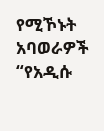የሚኾኑት አባወራዎች “የአዲሱ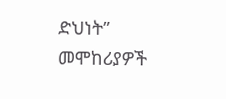ድህነት” መሞከሪያዎች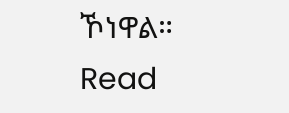ኾነዋል።
Read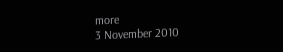more
3 November 2010